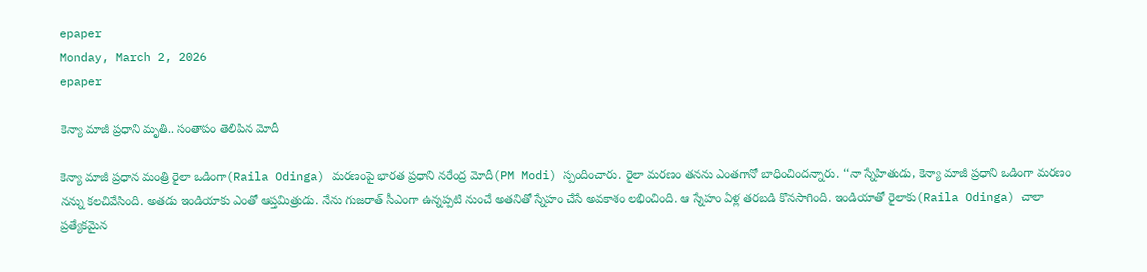epaper
Monday, March 2, 2026
epaper

కెన్యా మాజీ ప్రధాని మృతి.. సంతాపం తెలిపిన మోదీ

కెన్యా మాజీ ప్రధాన మంత్రి రైలా ఒడింగా(Raila Odinga) మరణంపై భారత ప్రధాని నరేంద్ర మోదీ(PM Modi) స్పందించారు. రైలా మరణం తనను ఎంతగానో బాధించిందన్నారు. ‘‘నా స్నేహితుడు, కెన్యా మాజీ ప్రధాని ఒడింగా మరణం నన్ను కలచివేసింది. అతడు ఇండియాకు ఎంతో ఆప్తమిత్రుడు. నేను గుజరాత్ సీఎంగా ఉన్నప్పటి నుంచే అతనితో స్నేహం చేసే అవకాశం లభించింది. ఆ స్నేహం ఏళ్ల తరబడి కొనసాగింది. ఇండియాతో రైలాకు(Raila Odinga) చాలా ప్రత్యేకమైన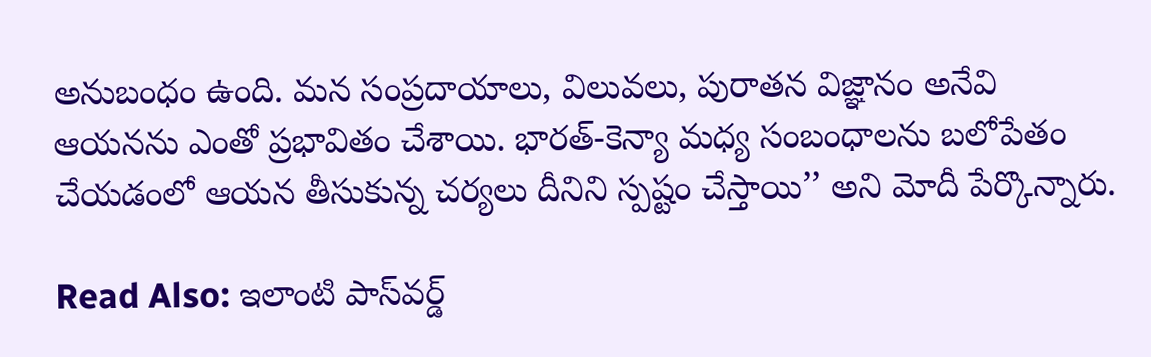అనుబంధం ఉంది. మన సంప్రదాయాలు, విలువలు, పురాతన విజ్ఞానం అనేవి ఆయనను ఎంతో ప్రభావితం చేశాయి. భారత్-కెన్యా మధ్య సంబంధాలను బలోపేతం చేయడంలో ఆయన తీసుకున్న చర్యలు దీనిని స్పష్టం చేస్తాయి’’ అని మోదీ పేర్కొన్నారు.

Read Also: ఇలాంటి పాస్‌వర్డ్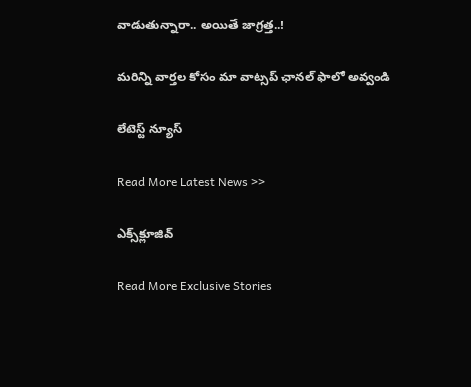వాడుతున్నారా.. అయితే జాగ్రత్త..!

మ‌రిన్ని వార్త‌ల కోసం మా వాట్స‌ప్ ఛాన‌ల్ ఫాలో అవ్వండి

లేటెస్ట్ న్యూస్‌

Read More Latest News >>

ఎక్స్‌క్లూజివ్‌

Read More Exclusive Stories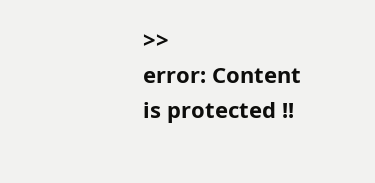>>
error: Content is protected !!